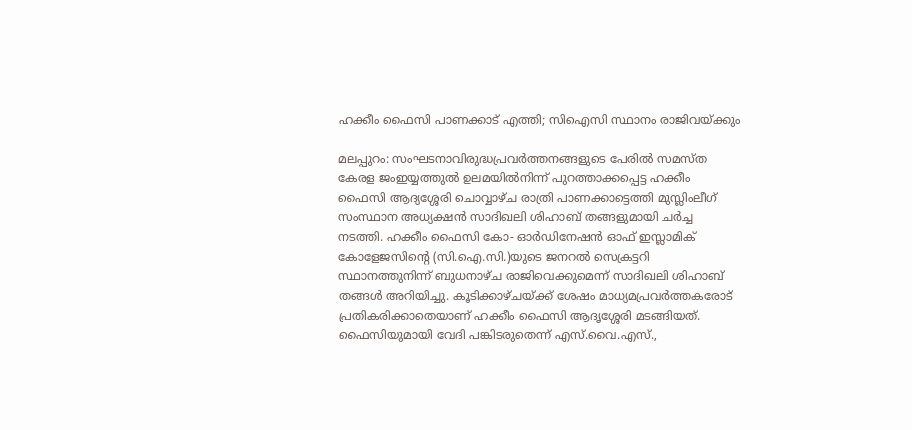ഹക്കീം ഫൈസി പാണക്കാട് എത്തി; സിഐസി സ്ഥാനം രാജിവയ്ക്കും

മലപ്പുറം: സംഘടനാവിരുദ്ധപ്രവര്‍ത്തനങ്ങളുടെ പേരില്‍ സമസ്ത കേരള ജംഇയ്യത്തുല്‍ ഉലമയില്‍നിന്ന് പുറത്താക്കപ്പെട്ട ഹക്കീം ഫൈസി ആദ്യശ്ശേരി ചൊവ്വാഴ്ച രാത്രി പാണക്കാട്ടെത്തി മുസ്ലിംലീഗ് സംസ്ഥാന അധ്യക്ഷന്‍ സാദിഖലി ശിഹാബ് തങ്ങളുമായി ചര്‍ച്ച നടത്തി. ഹക്കീം ഫൈസി കോ- ഓര്‍ഡിനേഷന്‍ ഓഫ് ഇസ്ലാമിക് കോളേജസിന്റെ (സി.ഐ.സി.)യുടെ ജനറല്‍ സെക്രട്ടറി സ്ഥാനത്തുനിന്ന് ബുധനാഴ്ച രാജിവെക്കുമെന്ന് സാദിഖലി ശിഹാബ് തങ്ങള്‍ അറിയിച്ചു. കൂടിക്കാഴ്ചയ്ക്ക് ശേഷം മാധ്യമപ്രവര്‍ത്തകരോട് പ്രതികരിക്കാതെയാണ് ഹക്കീം ഫൈസി ആദൃശ്ശേരി മടങ്ങിയത്.
ഫൈസിയുമായി വേദി പങ്കിടരുതെന്ന് എസ്.വൈ.എസ്.,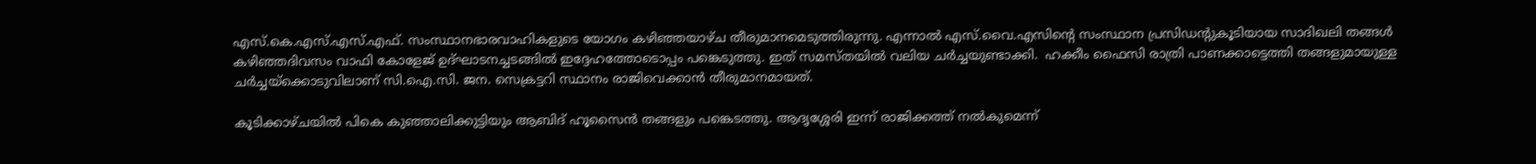എസ്.കെ.എസ്.എസ്.എഫ്. സംസ്ഥാനഭാരവാഹികളുടെ യോഗം കഴിഞ്ഞയാഴ്ച തീരുമാനമെടുത്തിരുന്നു. എന്നാല്‍ എസ്.വൈ.എസിന്റെ സംസ്ഥാന പ്രസിഡന്റുകൂടിയായ സാദിഖലി തങ്ങള്‍ കഴിഞ്ഞദിവസം വാഫി കോളേജ് ഉദ്ഘാടനച്ചടങ്ങില്‍ ഇദ്ദേഹത്തോടൊപ്പം പങ്കെടുത്തു. ഇത് സമസ്തയില്‍ വലിയ ചര്‍ച്ചയുണ്ടാക്കി.  ഹക്കീം ഫൈസി രാത്രി പാണക്കാട്ടെത്തി തങ്ങളുമായുള്ള ചര്‍ച്ചയ്‌ക്കൊടുവിലാണ് സി.ഐ.സി. ജന. സെക്രട്ടറി സ്ഥാനം രാജിവെക്കാന്‍ തീരുമാനമായത്.

കൂടിക്കാഴ്ചയില്‍ പികെ കുഞ്ഞാലിക്കുട്ടിയും ആബിദ് ഹൂസൈന്‍ തങ്ങളും പങ്കെടത്തു. ആദൃശ്ശേരി ഇന്ന് രാജിക്കത്ത് നല്‍കുമെന്ന്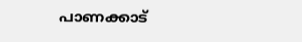പാണക്കാട്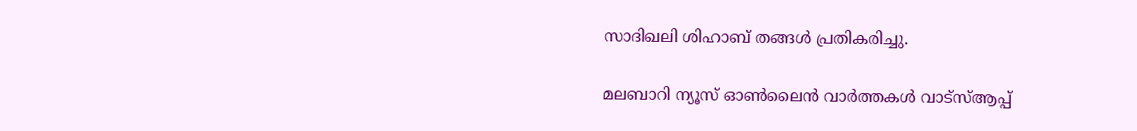സാദിഖലി ശിഹാബ് തങ്ങള്‍ പ്രതികരിച്ചു.

മലബാറി ന്യൂസ് ഓണ്‍ലൈന്‍ വാര്‍ത്തകള്‍ വാട്‌സ്ആപ്പ്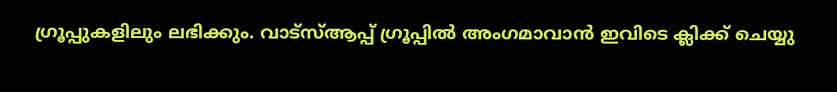ഗ്രൂപ്പുകളിലും ലഭിക്കും. വാട്‌സ്ആപ്പ് ഗ്രൂപ്പില്‍ അംഗമാവാന്‍ ഇവിടെ ക്ലിക്ക് ചെയ്യു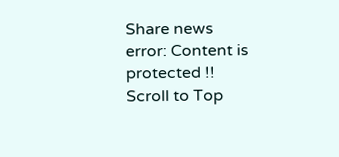Share news
error: Content is protected !!
Scroll to Top